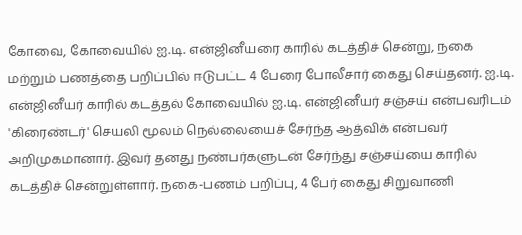கோவை, கோவையில் ஐ.டி. என்ஜினீயரை காரில் கடத்திச் சென்று, நகை மற்றும் பணத்தை பறிப்பில் ஈடுபட்ட 4 பேரை போலீசார் கைது செய்தனர். ஐ.டி. என்ஜினீயர் காரில் கடத்தல் கோவையில் ஐ.டி. என்ஜினீயர் சஞ்சய் என்பவரிடம் 'கிரைண்டர்' செயலி மூலம் நெல்லையைச் சேர்ந்த ஆத்விக் என்பவர் அறிமுகமானார். இவர் தனது நண்பர்களுடன் சேர்ந்து சஞ்சய்யை காரில் கடத்திச் சென்றுள்ளார். நகை-பணம் பறிப்பு, 4 பேர் கைது சிறுவாணி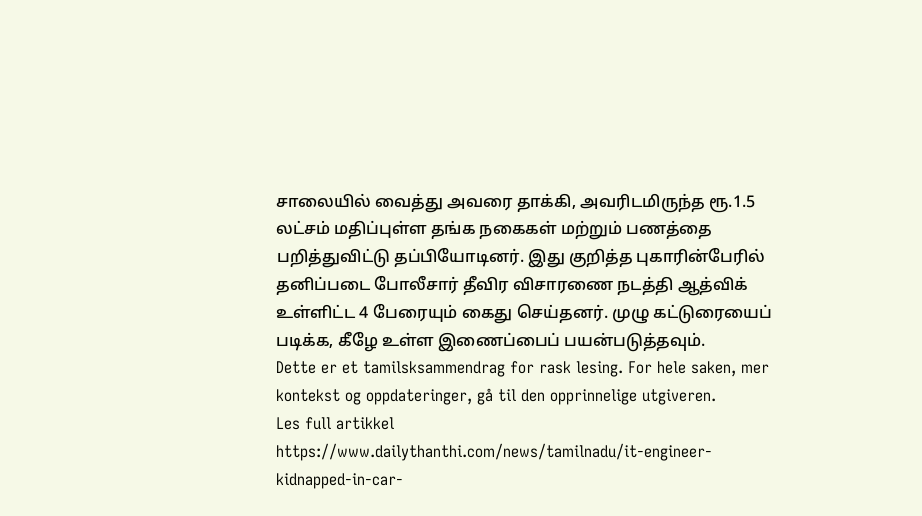சாலையில் வைத்து அவரை தாக்கி, அவரிடமிருந்த ரூ.1.5 லட்சம் மதிப்புள்ள தங்க நகைகள் மற்றும் பணத்தை பறித்துவிட்டு தப்பியோடினர். இது குறித்த புகாரின்பேரில் தனிப்படை போலீசார் தீவிர விசாரணை நடத்தி ஆத்விக் உள்ளிட்ட 4 பேரையும் கைது செய்தனர். முழு கட்டுரையைப் படிக்க, கீழே உள்ள இணைப்பைப் பயன்படுத்தவும்.
Dette er et tamilsksammendrag for rask lesing. For hele saken, mer kontekst og oppdateringer, gå til den opprinnelige utgiveren.
Les full artikkel
https://www.dailythanthi.com/news/tamilnadu/it-engineer-kidnapped-in-car-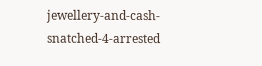jewellery-and-cash-snatched-4-arrested